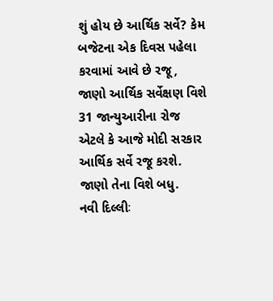શું હોય છે આર્થિક સર્વે? કેમ બજેટના એક દિવસ પહેલા કરવામાં આવે છે રજૂ, જાણો આર્થિક સર્વેક્ષણ વિશે
31 જાન્યુઆરીના રોજ એટલે કે આજે મોદી સરકાર આર્થિક સર્વે રજૂ કરશે. જાણો તેના વિશે બધુ.
નવી દિલ્લીઃ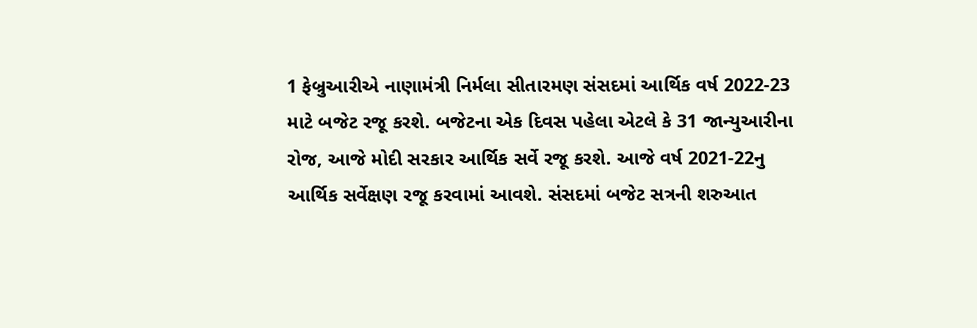1 ફેબ્રુઆરીએ નાણામંત્રી નિર્મલા સીતારમણ સંસદમાં આર્થિક વર્ષ 2022-23 માટે બજેટ રજૂ કરશે. બજેટના એક દિવસ પહેલા એટલે કે 31 જાન્યુઆરીના રોજ, આજે મોદી સરકાર આર્થિક સર્વે રજૂ કરશે. આજે વર્ષ 2021-22નુ આર્થિક સર્વેક્ષણ રજૂ કરવામાં આવશે. સંસદમાં બજેટ સત્રની શરુઆત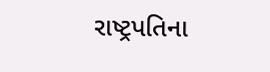રાષ્ટ્રપતિના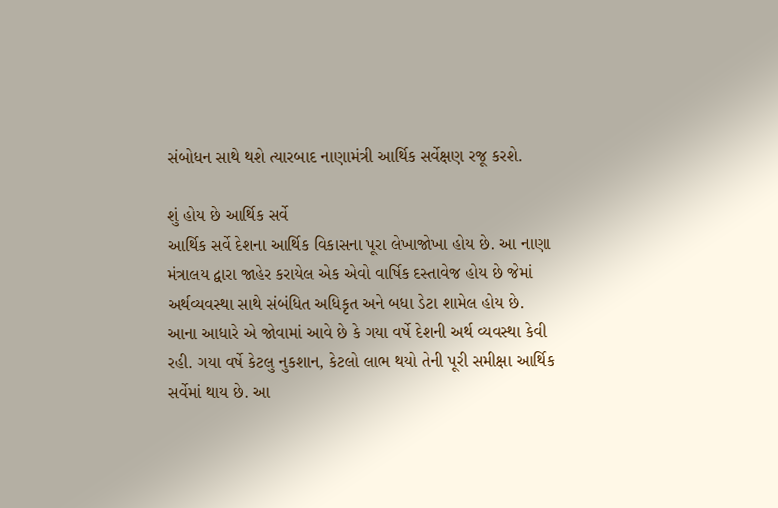સંબોધન સાથે થશે ત્યારબાદ નાણામંત્રી આર્થિક સર્વેક્ષણ રજૂ કરશે.

શું હોય છે આર્થિક સર્વે
આર્થિક સર્વે દેશના આર્થિક વિકાસના પૂરા લેખાજોખા હોય છે. આ નાણા મંત્રાલય દ્વારા જાહેર કરાયેલ એક એવો વાર્ષિક દસ્તાવેજ હોય છે જેમાં અર્થવ્યવસ્થા સાથે સંબંધિત અધિકૃત અને બધા ડેટા શામેલ હોય છે. આના આધારે એ જોવામાં આવે છે કે ગયા વર્ષે દેશની અર્થ વ્યવસ્થા કેવી રહી. ગયા વર્ષે કેટલુ નુકશાન, કેટલો લાભ થયો તેની પૂરી સમીક્ષા આર્થિક સર્વેમાં થાય છે. આ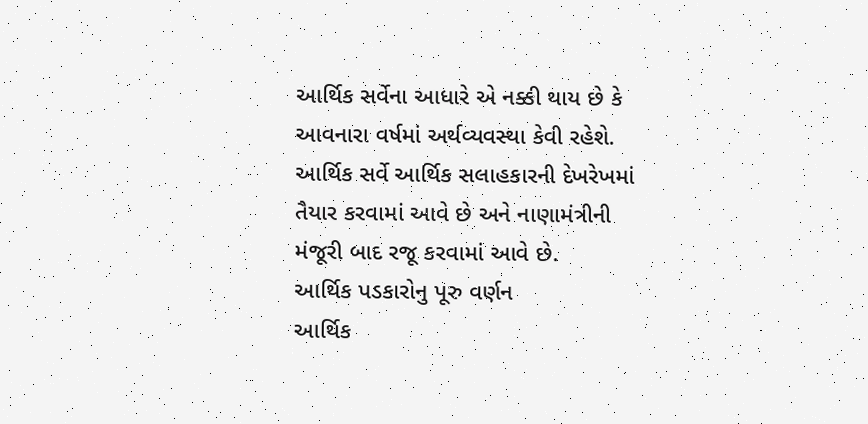આર્થિક સર્વેના આધારે એ નક્કી થાય છે કે આવનારા વર્ષમાં અર્થવ્યવસ્થા કેવી રહેશે. આર્થિક સર્વે આર્થિક સલાહકારની દેખરેખમાં તૈયાર કરવામાં આવે છે અને નાણામંત્રીની મંજૂરી બાદ રજૂ કરવામાં આવે છે.
આર્થિક પડકારોનુ પૂરુ વર્ણન
આર્થિક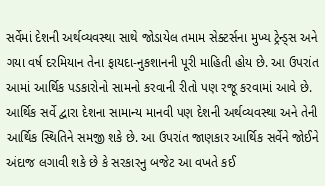સર્વેમાં દેશની અર્થવ્યવસ્થા સાથે જોડાયેલ તમામ સેક્ટર્સના મુખ્ય ટ્રેન્ડ્સ અને ગયા વર્ષ દરમિયાન તેના ફાયદા-નુકશાનની પૂરી માહિતી હોય છે. આ ઉપરાંત આમાં આર્થિક પડકારોનો સામનો કરવાની રીતો પણ રજૂ કરવામાં આવે છે. આર્થિક સર્વે દ્વારા દેશના સામાન્ય માનવી પણ દેશની અર્થવ્યવસ્થા અને તેની આર્થિક સ્થિતિને સમજી શકે છે. આ ઉપરાંત જાણકાર આર્થિક સર્વેને જોઈને અંદાજ લગાવી શકે છે કે સરકારનુ બજેટ આ વખતે કઈ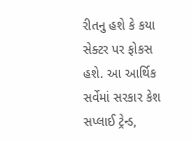રીતનુ હશે કે કયા સેક્ટર પર ફોકસ હશે. આ આર્થિક સર્વેમાં સરકાર કેશ સપ્લાઈ ટ્રેન્ડ,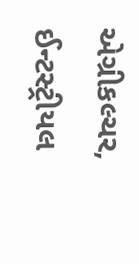એગ્રીકલ્ચર, ઈન્ટસ્ટ્રીયલ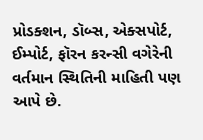પ્રોડક્શન, ડૉબ્સ, એક્સપોર્ટ, ઈમ્પોર્ટ, ફૉરન કરન્સી વગેરેની વર્તમાન સ્થિતિની માહિતી પણ આપે છે.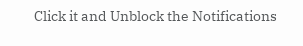Click it and Unblock the Notifications